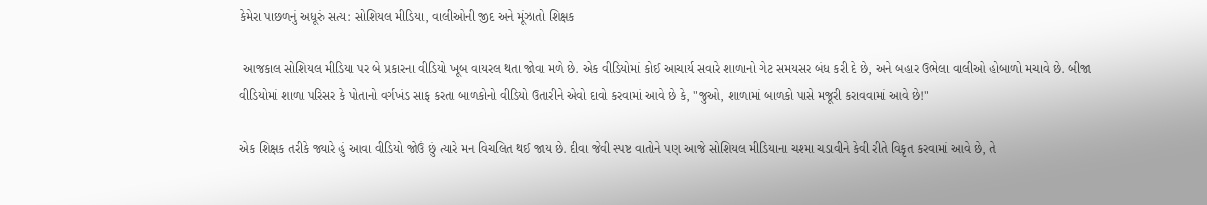કેમેરા પાછળનું અધૂરું સત્ય: સોશિયલ મીડિયા, વાલીઓની જીદ અને મૂંઝાતો શિક્ષક

 આજકાલ સોશિયલ મીડિયા પર બે પ્રકારના વીડિયો ખૂબ વાયરલ થતા જોવા મળે છે. એક વીડિયોમાં કોઈ આચાર્ય સવારે શાળાનો ગેટ સમયસર બંધ કરી દે છે, અને બહાર ઉભેલા વાલીઓ હોબાળો મચાવે છે. બીજા વીડિયોમાં શાળા પરિસર કે પોતાનો વર્ગખંડ સાફ કરતા બાળકોનો વીડિયો ઉતારીને એવો દાવો કરવામાં આવે છે કે, "જુઓ, શાળામાં બાળકો પાસે મજૂરી કરાવવામાં આવે છે!"

એક શિક્ષક તરીકે જ્યારે હું આવા વીડિયો જોઉં છું ત્યારે મન વિચલિત થઈ જાય છે. દીવા જેવી સ્પષ્ટ વાતોને પણ આજે સોશિયલ મીડિયાના ચશ્મા ચડાવીને કેવી રીતે વિકૃત કરવામાં આવે છે, તે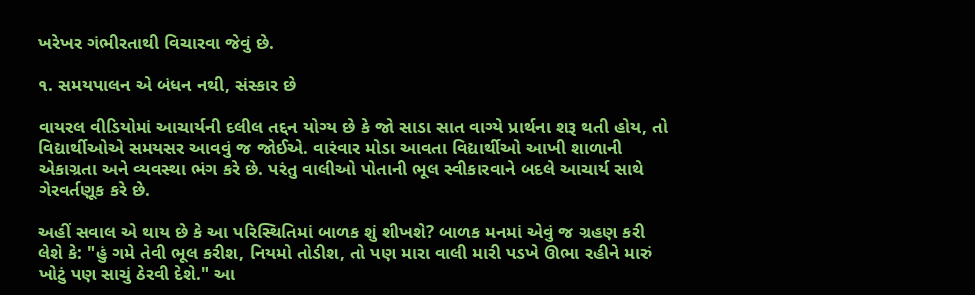ખરેખર ગંભીરતાથી વિચારવા જેવું છે.

૧. સમયપાલન એ બંધન નથી, સંસ્કાર છે

વાયરલ વીડિયોમાં આચાર્યની દલીલ તદ્દન યોગ્ય છે કે જો સાડા સાત વાગ્યે પ્રાર્થના શરૂ થતી હોય, તો વિદ્યાર્થીઓએ સમયસર આવવું જ જોઈએ. વારંવાર મોડા આવતા વિદ્યાર્થીઓ આખી શાળાની એકાગ્રતા અને વ્યવસ્થા ભંગ કરે છે. પરંતુ વાલીઓ પોતાની ભૂલ સ્વીકારવાને બદલે આચાર્ય સાથે ગેરવર્તણૂક કરે છે.

અહીં સવાલ એ થાય છે કે આ પરિસ્થિતિમાં બાળક શું શીખશે? બાળક મનમાં એવું જ ગ્રહણ કરી લેશે કે: "હું ગમે તેવી ભૂલ કરીશ, નિયમો તોડીશ, તો પણ મારા વાલી મારી પડખે ઊભા રહીને મારું ખોટું પણ સાચું ઠેરવી દેશે." આ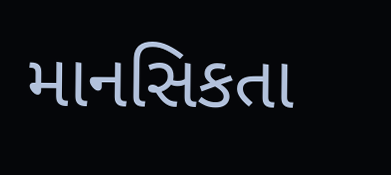માનસિકતા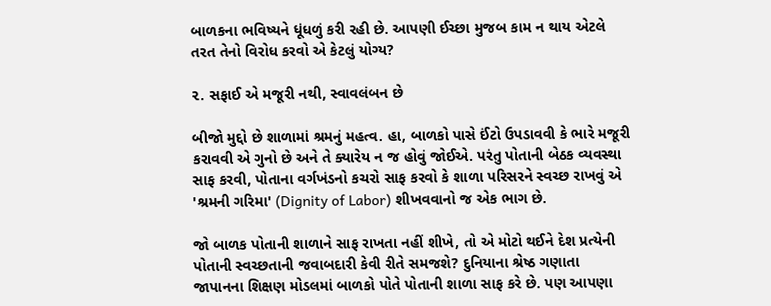બાળકના ભવિષ્યને ધૂંધળું કરી રહી છે. આપણી ઈચ્છા મુજબ કામ ન થાય એટલે તરત તેનો વિરોધ કરવો એ કેટલું યોગ્ય?

૨. સફાઈ એ મજૂરી નથી, સ્વાવલંબન છે

બીજો મુદ્દો છે શાળામાં શ્રમનું મહત્વ. હા, બાળકો પાસે ઈંટો ઉપડાવવી કે ભારે મજૂરી કરાવવી એ ગુનો છે અને તે ક્યારેય ન જ હોવું જોઈએ. પરંતુ પોતાની બેઠક વ્યવસ્થા સાફ કરવી, પોતાના વર્ગખંડનો કચરો સાફ કરવો કે શાળા પરિસરને સ્વચ્છ રાખવું એ 'શ્રમની ગરિમા' (Dignity of Labor) શીખવવાનો જ એક ભાગ છે.

જો બાળક પોતાની શાળાને સાફ રાખતા નહીં શીખે, તો એ મોટો થઈને દેશ પ્રત્યેની પોતાની સ્વચ્છતાની જવાબદારી કેવી રીતે સમજશે? દુનિયાના શ્રેષ્ઠ ગણાતા જાપાનના શિક્ષણ મોડલમાં બાળકો પોતે પોતાની શાળા સાફ કરે છે. પણ આપણા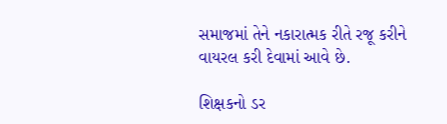સમાજમાં તેને નકારાત્મક રીતે રજૂ કરીને વાયરલ કરી દેવામાં આવે છે.

શિક્ષકનો ડર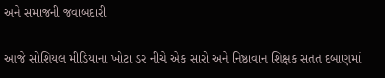અને સમાજની જવાબદારી

આજે સોશિયલ મીડિયાના ખોટા ડર નીચે એક સારો અને નિષ્ઠાવાન શિક્ષક સતત દબાણમાં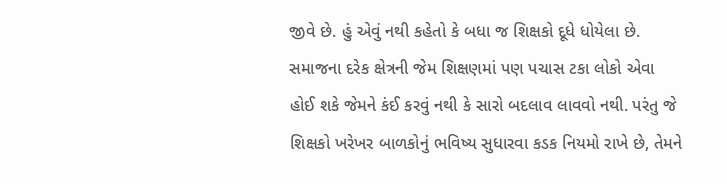જીવે છે. હું એવું નથી કહેતો કે બધા જ શિક્ષકો દૂધે ધોયેલા છે. સમાજના દરેક ક્ષેત્રની જેમ શિક્ષણમાં પણ પચાસ ટકા લોકો એવા હોઈ શકે જેમને કંઈ કરવું નથી કે સારો બદલાવ લાવવો નથી. પરંતુ જે શિક્ષકો ખરેખર બાળકોનું ભવિષ્ય સુધારવા કડક નિયમો રાખે છે, તેમને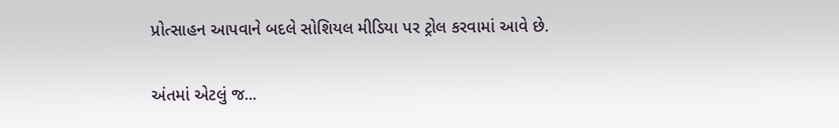પ્રોત્સાહન આપવાને બદલે સોશિયલ મીડિયા પર ટ્રોલ કરવામાં આવે છે.

અંતમાં એટલું જ...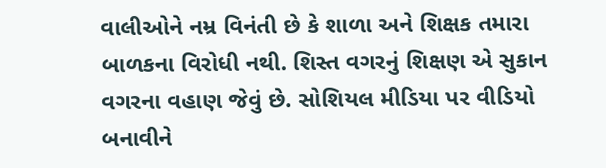વાલીઓને નમ્ર વિનંતી છે કે શાળા અને શિક્ષક તમારા બાળકના વિરોધી નથી. શિસ્ત વગરનું શિક્ષણ એ સુકાન વગરના વહાણ જેવું છે. સોશિયલ મીડિયા પર વીડિયો બનાવીને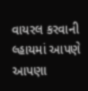વાયરલ કરવાની લ્હાયમાં આપણે આપણા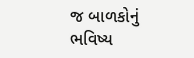જ બાળકોનું ભવિષ્ય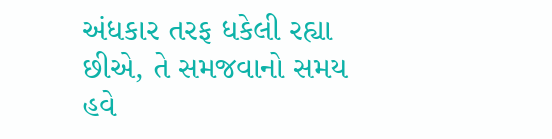અંધકાર તરફ ધકેલી રહ્યા છીએ, તે સમજવાનો સમય હવે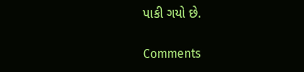પાકી ગયો છે.

Comments